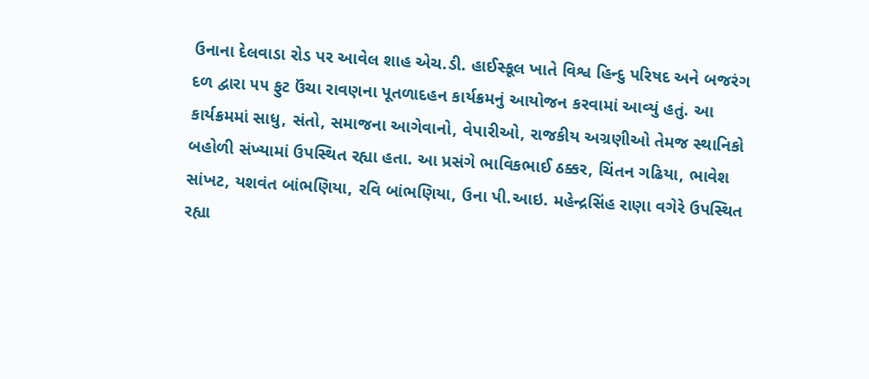ઉનાના દેલવાડા રોડ પર આવેલ શાહ એચ.ડી. હાઈસ્કૂલ ખાતે વિશ્વ હિન્દુ પરિષદ અને બજરંગ દળ દ્વારા ૫૫ ફુટ ઉંચા રાવણના પૂતળાદહન કાર્યક્રમનું આયોજન કરવામાં આવ્યું હતું. આ કાર્યક્રમમાં સાધુ, સંતો, સમાજના આગેવાનો, વેપારીઓ, રાજકીય અગ્રણીઓ તેમજ સ્થાનિકો બહોળી સંખ્યામાં ઉપસ્થિત રહ્યા હતા. આ પ્રસંગે ભાવિકભાઈ ઠક્કર, ચિંતન ગઢિયા, ભાવેશ સાંખટ, યશવંત બાંભણિયા, રવિ બાંભણિયા, ઉના પી.આઇ. મહેન્દ્રસિંહ રાણા વગેરે ઉપસ્થિત રહ્યા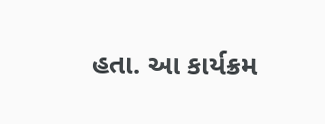હતા. આ કાર્યક્રમ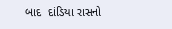બાદ  દાંડિયા રાસનો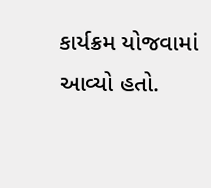કાર્યક્રમ યોજવામાં આવ્યો હતો.